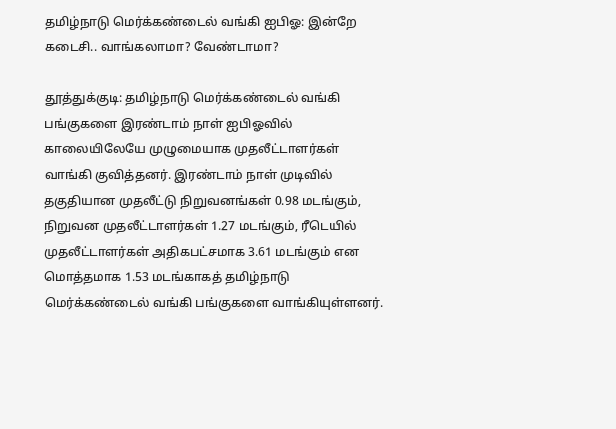தமிழ்நாடு மெர்க்கண்டைல் வங்கி ஐபிஓ: இன்றே கடைசி.. வாங்கலாமா? வேண்டாமா?

தூத்துக்குடி: தமிழ்நாடு மெர்க்கண்டைல் வங்கி பங்குகளை இரண்டாம் நாள் ஐபிஓவில் காலையிலேயே முழுமையாக முதலீட்டாளர்கள் வாங்கி குவித்தனர். இரண்டாம் நாள் முடிவில் தகுதியான முதலீட்டு நிறுவனங்கள் 0.98 மடங்கும், நிறுவன முதலீட்டாளர்கள் 1.27 மடங்கும், ரீடெயில் முதலீட்டாளர்கள் அதிகபட்சமாக 3.61 மடங்கும் என மொத்தமாக 1.53 மடங்காகத் தமிழ்நாடு மெர்க்கண்டைல் வங்கி பங்குகளை வாங்கியுள்ளனர்.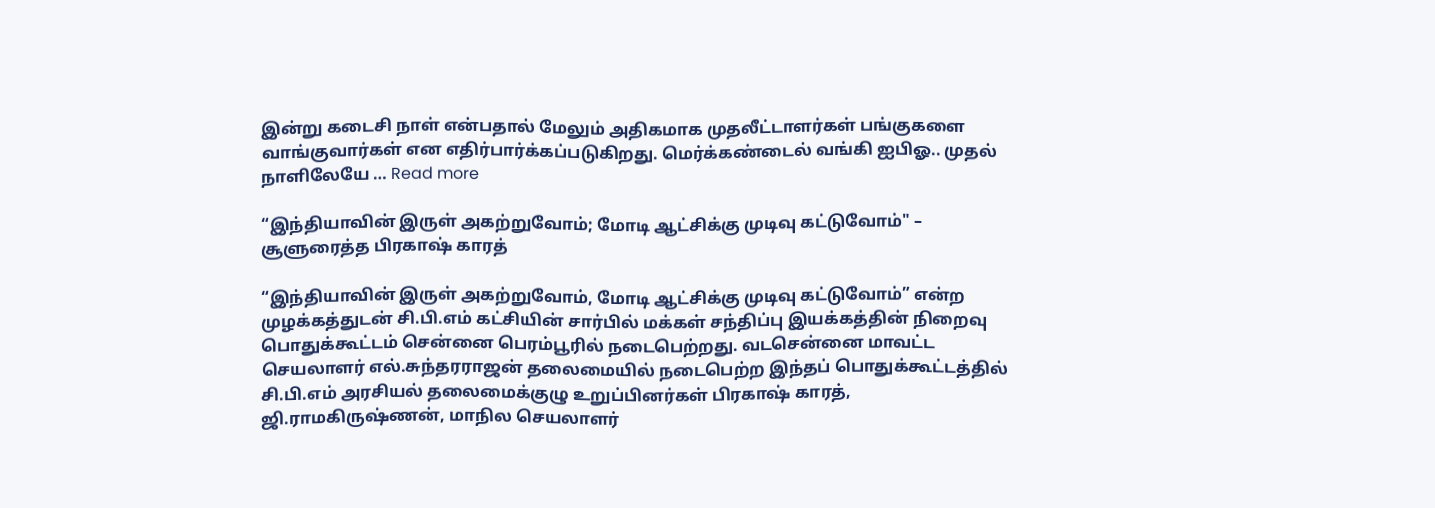இன்று கடைசி நாள் என்பதால் மேலும் அதிகமாக முதலீட்டாளர்கள் பங்குகளை வாங்குவார்கள் என எதிர்பார்க்கப்படுகிறது. மெர்க்கண்டைல் வங்கி ஐபிஓ.. முதல் நாளிலேயே … Read more

“இந்தியாவின் இருள் அகற்றுவோம்; மோடி ஆட்சிக்கு முடிவு கட்டுவோம்" – சூளுரைத்த பிரகாஷ் காரத்

“இந்தியாவின் இருள் அகற்றுவோம், மோடி ஆட்சிக்கு முடிவு கட்டுவோம்” என்ற முழக்கத்துடன் சி.பி.எம் கட்சியின் சார்பில் மக்கள் சந்திப்பு இயக்கத்தின் நிறைவு பொதுக்கூட்டம் சென்னை பெரம்பூரில் நடைபெற்றது. வடசென்னை மாவட்ட செயலாளர் எல்.சுந்தரராஜன் தலைமையில் நடைபெற்ற இந்தப் பொதுக்கூட்டத்தில் சி.பி.எம் அரசியல் தலைமைக்குழு உறுப்பினர்கள் பிரகாஷ் காரத், ஜி.ராமகிருஷ்ணன், மாநில செயலாளர்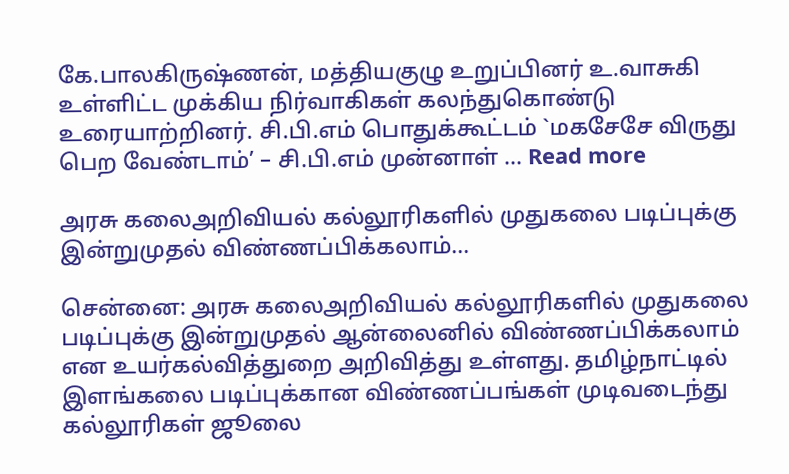கே.பாலகிருஷ்ணன், மத்தியகுழு உறுப்பினர் உ.வாசுகி உள்ளிட்ட முக்கிய நிர்வாகிகள் கலந்துகொண்டு உரையாற்றினர். சி.பி.எம் பொதுக்கூட்டம் `மகசேசே விருது பெற வேண்டாம்’ – சி.பி.எம் முன்னாள் … Read more

அரசு கலைஅறிவியல் கல்லூரிகளில் முதுகலை படிப்புக்கு இன்றுமுதல் விண்ணப்பிக்கலாம்…

சென்னை: அரசு கலைஅறிவியல் கல்லூரிகளில் முதுகலை படிப்புக்கு இன்றுமுதல் ஆன்லைனில் விண்ணப்பிக்கலாம் என உயர்கல்வித்துறை அறிவித்து உள்ளது. தமிழ்நாட்டில் இளங்கலை படிப்புக்கான விண்ணப்பங்கள் முடிவடைந்து கல்லூரிகள் ஜூலை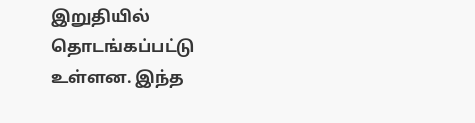இறுதியில் தொடங்கப்பட்டு உள்ளன. இந்த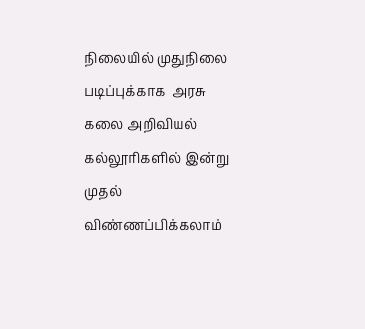நிலையில் முதுநிலை படிப்புக்காக  அரசு கலை அறிவியல் கல்லூரிகளில் இன்று முதல் விண்ணப்பிக்கலாம்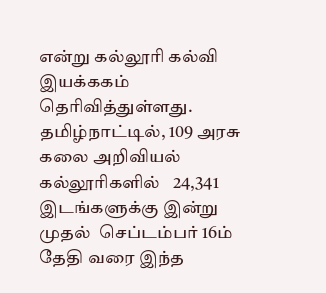என்று கல்லூரி கல்வி இயக்ககம் தெரிவித்துள்ளது. தமிழ்நாட்டில், 109 அரசு கலை அறிவியல் கல்லூரிகளில்   24,341 இடங்களுக்கு இன்று முதல்  செப்டம்பர் 16ம் தேதி வரை இந்த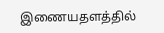இணையதளத்தில்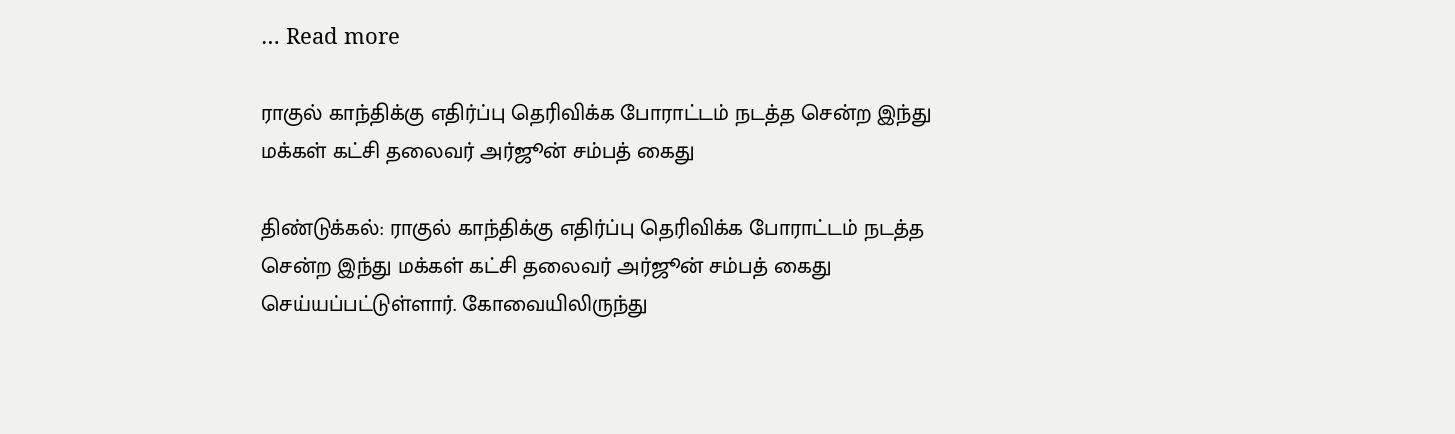… Read more

ராகுல் காந்திக்கு எதிர்ப்பு தெரிவிக்க போராட்டம் நடத்த சென்ற இந்து மக்கள் கட்சி தலைவர் அர்ஜூன் சம்பத் கைது

திண்டுக்கல்: ராகுல் காந்திக்கு எதிர்ப்பு தெரிவிக்க போராட்டம் நடத்த சென்ற இந்து மக்கள் கட்சி தலைவர் அர்ஜூன் சம்பத் கைது செய்யப்பட்டுள்ளார். கோவையிலிருந்து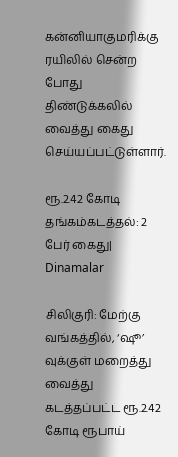கன்னியாகுமரிக்கு ரயிலில் சென்ற போது திண்டுக்கலில் வைத்து கைது செய்யப்பட்டுள்ளார்.

ரூ.2.42 கோடி தங்கம்கடத்தல்: 2 பேர் கைது| Dinamalar

சிலிகுரி: மேற்கு வங்கத்தில், ‘ஷூ’ வுக்குள் மறைத்து வைத்து கடத்தப்பட்ட ரூ.2.42 கோடி ரூபாய்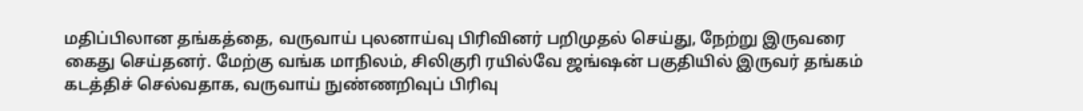மதிப்பிலான தங்கத்தை, வருவாய் புலனாய்வு பிரிவினர் பறிமுதல் செய்து, நேற்று இருவரை கைது செய்தனர். மேற்கு வங்க மாநிலம், சிலிகுரி ரயில்வே ஜங்ஷன் பகுதியில் இருவர் தங்கம் கடத்திச் செல்வதாக, வருவாய் நுண்ணறிவுப் பிரிவு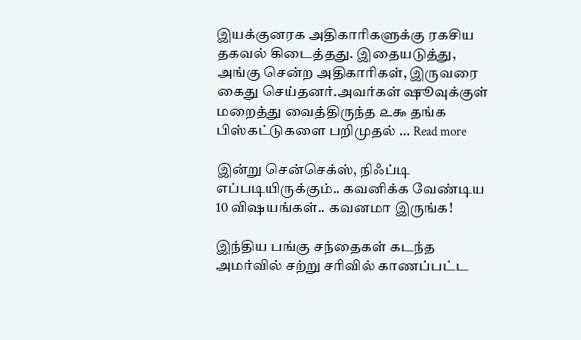இயக்குனரக அதிகாரிகளுக்கு ரகசிய தகவல் கிடைத்தது. இதையடுத்து, அங்கு சென்ற அதிகாரிகள், இருவரை கைது செய்தனர்.அவர்கள் ஷூவுக்குள் மறைத்து வைத்திருந்த ௨௯ தங்க பிஸ்கட்டுகளை பறிமுதல் … Read more

இன்று சென்செக்ஸ், நிஃப்டி எப்படியிருக்கும்.. கவனிக்க வேண்டிய 10 விஷயங்கள்.. கவனமா இருங்க!

இந்திய பங்கு சந்தைகள் கடந்த அமர்வில் சற்று சரிவில் காணப்பட்ட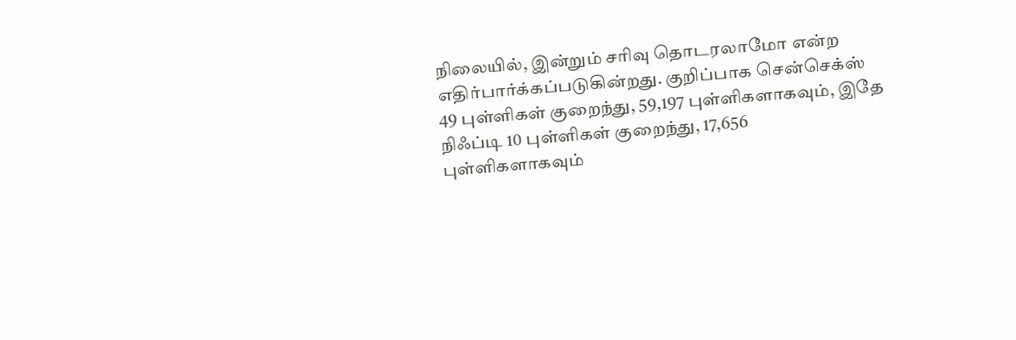நிலையில், இன்றும் சரிவு தொடரலாமோ என்ற எதிர்பார்க்கப்படுகின்றது. குறிப்பாக சென்செக்ஸ் 49 புள்ளிகள் குறைந்து, 59,197 புள்ளிகளாகவும், இதே நிஃப்டி 10 புள்ளிகள் குறைந்து, 17,656 புள்ளிகளாகவும்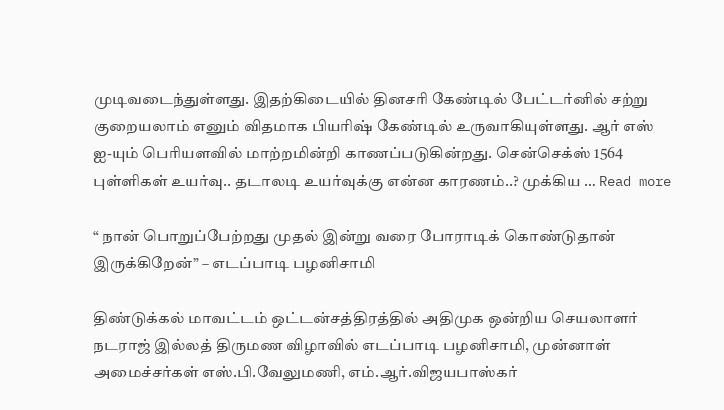முடிவடைந்துள்ளது. இதற்கிடையில் தினசரி கேண்டில் பேட்டர்னில் சற்று குறையலாம் எனும் விதமாக பியரிஷ் கேண்டில் உருவாகியுள்ளது. ஆர் எஸ் ஐ-யும் பெரியளவில் மாற்றமின்றி காணப்படுகின்றது. சென்செக்ஸ் 1564 புள்ளிகள் உயர்வு.. தடாலடி உயர்வுக்கு என்ன காரணம்..? முக்கிய … Read more

“ நான் பொறுப்பேற்றது முதல் இன்று வரை போராடிக் கொண்டுதான் இருக்கிறேன்” – எடப்பாடி பழனிசாமி

திண்டுக்கல் மாவட்டம் ஒட்டன்சத்திரத்தில் அதிமுக ஒன்றிய செயலாளர் நடராஜ் இல்லத் திருமண விழாவில் எடப்பாடி பழனிசாமி, முன்னாள் அமைச்சர்கள் எஸ்.பி.வேலுமணி, எம்.ஆர்.விஜயபாஸ்கர்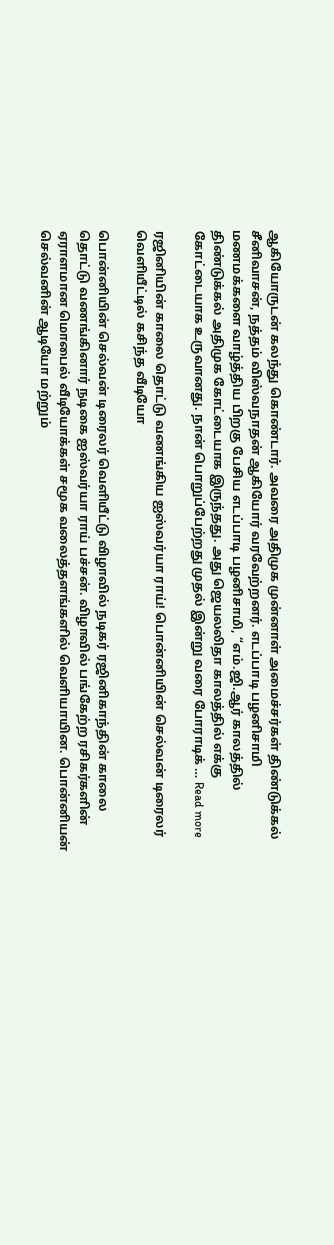ஆகியோருடன் கலந்து கொண்டார். அவரை அதிமுக முன்னாள் அமைச்சர்கள் திண்டுக்கல் சீனிவாசன், நத்தம் விஸ்வநாதன் ஆகியோர் வரவேற்றனர். எடப்பாடி பழனிசாமி மணமக்களை வாழ்த்திய பிறகு பேசிய எடப்பாடி பழனிசாமி, “எம்.ஜி.ஆர் காலத்தில் திண்டுக்கல் அதிமுக கோட்டையாக இருந்தது. அது ஜெயலலிதா காலத்தில் எக்கு கோட்டையாக உருவானது. நான் பொறுப்பேற்றது முதல் இன்று வரை போராடிக் … Read more

ரஜினியின் காலை தொட்டு வணங்கிய ஐஸ்வர்யா ராய்! பொன்னியின் செல்வன் டிரைலர் வெளியீட்டில் கசிந்த வீடியோ

பொன்னியின் செல்வன் டிரைலர் வெளியீட்டு விழாவில் நடிகர் ரஜினிகாந்தின் காலை தொட்டு வணங்கினார் நடிகை ஐஸ்வர்யா ராய் பச்சன். விழாவில் பங்கேற்ற ரசிகர்களின் ஏராளமான மொபைல் வீடியோக்கள் சமூக வலைத்தளங்களில் வெளியாயின. பொன்னியன் செல்வனின் ஆடியோ மற்றும்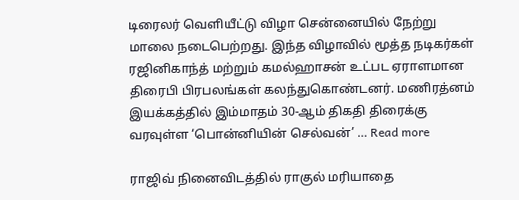டிரைலர் வெளியீட்டு விழா சென்னையில் நேற்று மாலை நடைபெற்றது. இந்த விழாவில் மூத்த நடிகர்கள் ரஜினிகாந்த் மற்றும் கமல்ஹாசன் உட்பட ஏராளமான திரைபி பிரபலங்கள் கலந்துகொண்டனர். மணிரத்னம் இயக்கத்தில் இம்மாதம் 30-ஆம் திகதி திரைக்கு வரவுள்ள ‘பொன்னியின் செல்வன்’ … Read more

ராஜிவ் நினைவிடத்தில் ராகுல் மரியாதை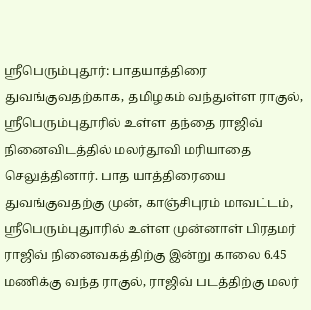ஸ்ரீபெரும்புதூர்: பாதயாத்திரை துவங்குவதற்காக, தமிழகம் வந்துள்ள ராகுல், ஸ்ரீபெரும்புதூரில் உள்ள தந்தை ராஜிவ் நினைவிடத்தில் மலர்தூவி மரியாதை செலுத்தினார். பாத யாத்திரையை துவங்குவதற்கு முன், காஞ்சிபுரம் மாவட்டம், ஸ்ரீபெரும்புதுாரில் உள்ள முன்னாள் பிரதமர் ராஜிவ் நினைவகத்திற்கு இன்று காலை 6.45 மணிக்கு வந்த ராகுல், ராஜிவ் படத்திற்கு மலர்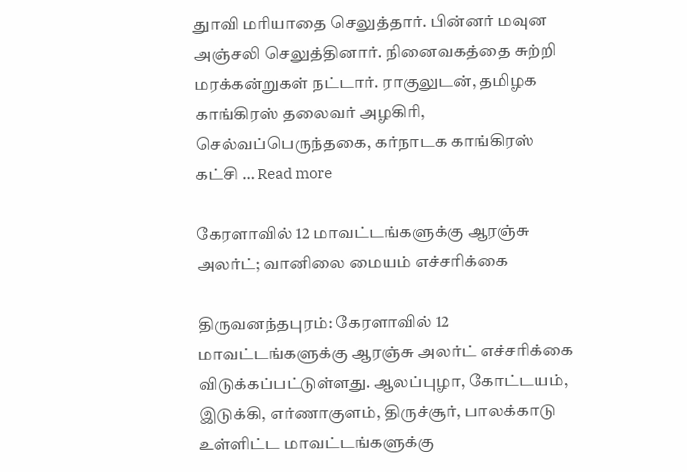துாவி மரியாதை செலுத்தார். பின்னர் மவுன அஞ்சலி செலுத்தினார். நினைவகத்தை சுற்றி மரக்கன்றுகள் நட்டார். ராகுலுடன், தமிழக காங்கிரஸ் தலைவர் அழகிரி, செல்வப்பெருந்தகை, கர்நாடக காங்கிரஸ் கட்சி … Read more

கேரளாவில் 12 மாவட்டங்களுக்கு ஆரஞ்சு அலர்ட்; வானிலை மையம் எச்சரிக்கை

திருவனந்தபுரம்: கேரளாவில் 12 மாவட்டங்களுக்கு ஆரஞ்சு அலர்ட் எச்சரிக்கை விடுக்கப்பட்டுள்ளது. ஆலப்புழா, கோட்டயம், இடுக்கி, எர்ணாகுளம், திருச்சூர், பாலக்காடு உள்ளிட்ட மாவட்டங்களுக்கு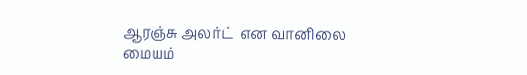ஆரஞ்சு அலர்ட்  என வானிலை மையம்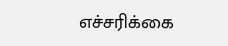எச்சரிக்கை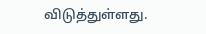விடுத்துள்ளது.